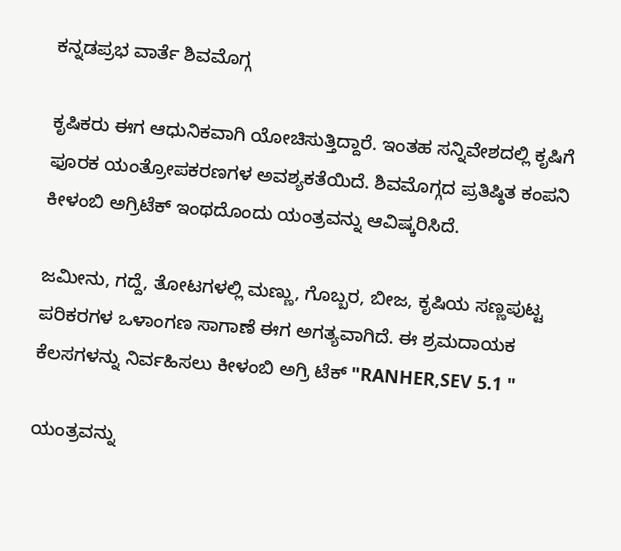ಕನ್ನಡಪ್ರಭ ವಾರ್ತೆ ಶಿವಮೊಗ್ಗ

ಕೃಷಿಕರು‌ ಈಗ ಆಧುನಿಕವಾಗಿ ಯೋಚಿಸುತ್ತಿದ್ದಾರೆ. ಇಂತಹ ಸನ್ನಿವೇಶದಲ್ಲಿ ಕೃಷಿಗೆ ಫೂರಕ ಯಂತ್ರೋಪಕರಣಗಳ ಅವಶ್ಯಕತೆಯಿದೆ. ಶಿವಮೊಗ್ಗದ ಪ್ರತಿಷ್ಠಿತ ಕಂಪನಿ ಕೀಳಂಬಿ ಅಗ್ರಿಟೆಕ್ ಇಂಥದೊಂದು ಯಂತ್ರವನ್ನು ಆವಿಷ್ಕರಿಸಿದೆ.

ಜಮೀನು, ಗದ್ದೆ, ತೋಟಗಳಲ್ಲಿ ಮಣ್ಣು, ಗೊಬ್ಬರ, ಬೀಜ, ಕೃಷಿಯ ಸಣ್ಣಪುಟ್ಟ ಪರಿಕರಗಳ ಒಳಾಂಗಣ ಸಾಗಾಣೆ ಈಗ ಅಗತ್ಯವಾಗಿದೆ. ಈ ಶ್ರಮದಾಯಕ ಕೆಲಸಗಳನ್ನು ನಿರ್ವಹಿಸಲು ಕೀಳಂಬಿ ಅಗ್ರಿ ಟೆಕ್ "RANHER,SEV 5.1 "

ಯಂತ್ರವನ್ನು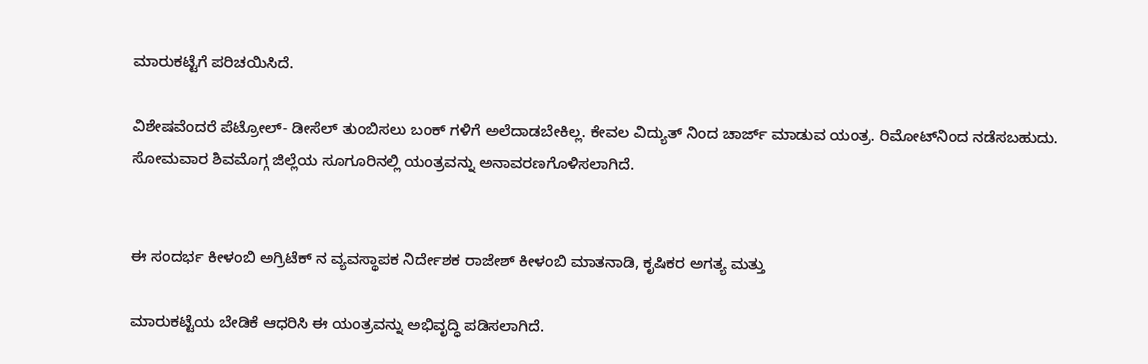ಮಾರುಕಟ್ಟೆಗೆ ಪರಿಚಯಿಸಿದೆ.

ವಿಶೇಷವೆಂದರೆ ಪೆಟ್ರೋಲ್- ಡೀಸೆಲ್ ತುಂಬಿಸಲು ಬಂಕ್ ಗಳಿಗೆ ಅಲೆದಾಡಬೇಕಿಲ್ಲ. ಕೇವಲ ವಿದ್ಯುತ್ ನಿಂದ ಚಾರ್ಜ್ ಮಾಡುವ ಯಂತ್ರ. ರಿಮೋಟ್‌ನಿಂದ ನಡೆಸಬಹುದು. ಸೋಮವಾರ ಶಿವಮೊಗ್ಗ ಜಿಲ್ಲೆಯ ಸೂಗೂರಿನಲ್ಲಿ ಯಂತ್ರವನ್ನು ಅನಾವರಣಗೊಳಿಸಲಾಗಿದೆ.


ಈ ಸಂದರ್ಭ ಕೀಳಂಬಿ ಅಗ್ರಿಟೆಕ್ ನ ವ್ಯವಸ್ಥಾಪಕ‌ ನಿರ್ದೇಶಕ ರಾಜೇಶ್ ಕೀಳಂಬಿ ಮಾತನಾಡಿ, ಕೃಷಿಕರ ಅಗತ್ಯ ಮತ್ತು

ಮಾರುಕಟ್ಟೆಯ ಬೇಡಿಕೆ ಆಧರಿಸಿ ಈ ಯಂತ್ರವನ್ನು ಅಭಿವೃದ್ಧಿ ಪಡಿಸಲಾಗಿದೆ.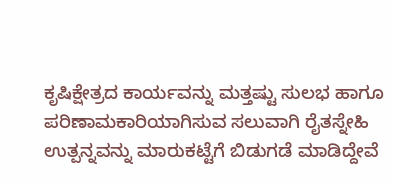ಕೃಷಿಕ್ಷೇತ್ರದ ಕಾರ್ಯವನ್ನು ಮತ್ತಷ್ಟು ಸುಲಭ ಹಾಗೂ ಪರಿಣಾಮಕಾರಿಯಾಗಿಸುವ ಸಲುವಾಗಿ ರೈತಸ್ನೇಹಿ‌ ಉತ್ಪನ್ನವನ್ನು ಮಾರುಕಟ್ಟೆಗೆ ಬಿಡುಗಡೆ ಮಾಡಿದ್ದೇವೆ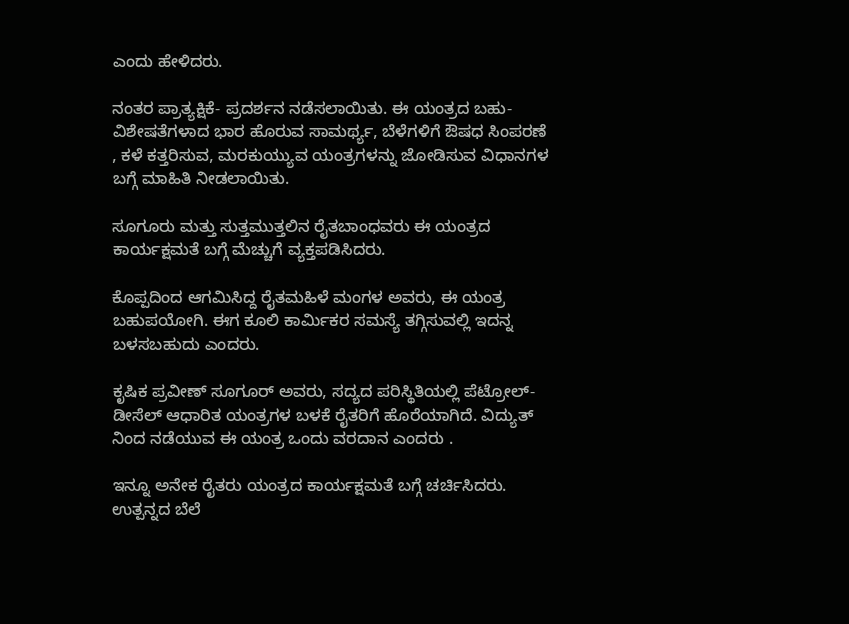ಎಂದು ಹೇಳಿದರು.

ನಂತರ ಪ್ರಾತ್ಯಕ್ಷಿಕೆ- ಪ್ರದರ್ಶನ ನಡೆಸಲಾಯಿತು. ಈ ಯಂತ್ರದ ಬಹು- ವಿಶೇಷತೆಗಳಾದ ಭಾರ ಹೊರುವ ಸಾಮರ್ಥ್ಯ, ಬೆಳೆಗಳಿಗೆ ಔಷಧ ಸಿಂಪರಣೆ , ಕಳೆ ಕತ್ತರಿಸುವ, ಮರಕುಯ್ಯುವ ಯಂತ್ರಗಳನ್ನು ಜೋಡಿಸುವ ವಿಧಾನಗಳ ಬಗ್ಗೆ ಮಾಹಿತಿ ನೀಡಲಾಯಿತು.

ಸೂಗೂರು ಮತ್ತು ಸುತ್ತಮುತ್ತಲಿನ ರೈತಬಾಂಧವರು ಈ ಯಂತ್ರದ ಕಾರ್ಯಕ್ಷಮತೆ ಬಗ್ಗೆ ಮೆಚ್ಚುಗೆ ವ್ಯಕ್ತಪಡಿಸಿದರು.

ಕೊಪ್ಪದಿಂದ ಆಗಮಿಸಿದ್ದ ರೈತಮಹಿಳೆ ಮಂಗಳ ಅವರು, ಈ ಯಂತ್ರ ಬಹುಪಯೋಗಿ. ಈಗ ಕೂಲಿ ಕಾರ್ಮಿಕರ ಸಮಸ್ಯೆ ತಗ್ಗಿಸುವಲ್ಲಿ ಇದನ್ನ ಬಳಸಬಹುದು ಎಂದರು.

ಕೃಷಿಕ ಪ್ರವೀಣ್ ಸೂಗೂರ್ ಅವರು, ಸದ್ಯದ ಪರಿಸ್ಥಿತಿಯಲ್ಲಿ ಪೆಟ್ರೋಲ್- ಡೀಸೆಲ್ ಆಧಾರಿತ ಯಂತ್ರಗಳ ಬಳಕೆ ರೈತರಿಗೆ ಹೊರೆಯಾಗಿದೆ. ವಿದ್ಯುತ್ ನಿಂದ ನಡೆಯುವ ಈ ಯಂತ್ರ ಒಂದು ವರದಾನ ಎಂದರು .

ಇನ್ನೂ ಅನೇಕ ರೈತರು ಯಂತ್ರದ ಕಾರ್ಯಕ್ಷಮತೆ ಬಗ್ಗೆ ಚರ್ಚಿಸಿದರು. ಉತ್ಪನ್ನದ ಬೆಲೆ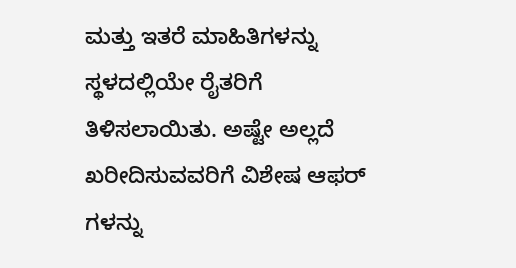ಮತ್ತು ಇತರೆ ಮಾಹಿತಿಗಳನ್ನು ಸ್ಥಳದಲ್ಲಿಯೇ ರೈತರಿಗೆ ತಿಳಿಸಲಾಯಿತು. ಅಷ್ಟೇ ಅಲ್ಲದೆ ಖರೀದಿಸುವವರಿಗೆ ವಿಶೇಷ ಆಫರ್ ಗಳನ್ನು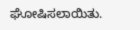ಘೋಷಿಸಲಾಯಿತು.